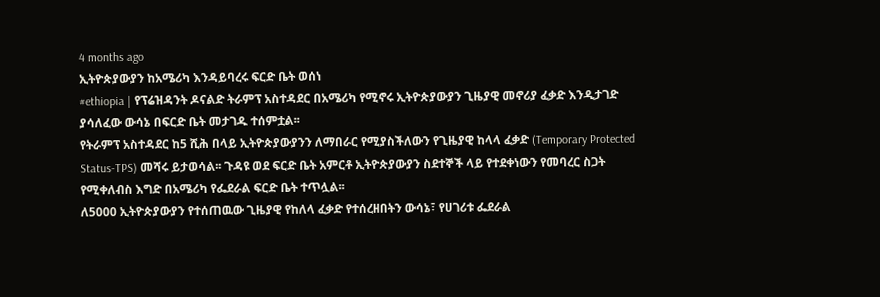4 months ago
ኢትዮጵያውያን ከአሜሪካ እንዳይባረሩ ፍርድ ቤት ወሰነ
#ethiopia | የፕሬዝዳንት ዶናልድ ትራምፕ አስተዳደር በአሜሪካ የሚኖሩ ኢትዮጵያውያን ጊዜያዊ መኖሪያ ፈቃድ እንዲታገድ ያሳለፈው ውሳኔ በፍርድ ቤት መታገዱ ተሰምቷል፡፡
የትራምፕ አስተዳደር ከ5 ሺሕ በላይ ኢትዮጵያውያንን ለማበራር የሚያስችለውን የጊዜያዊ ከላላ ፈቃድ (Temporary Protected Status-TPS) መሻሩ ይታወሳል፡፡ ጉዳዩ ወደ ፍርድ ቤት አምርቶ ኢትዮጵያውያን ስደተኞች ላይ የተደቀነውን የመባረር ስጋት የሚቀለብስ እግድ በአሜሪካ የፌደራል ፍርድ ቤት ተጥሏል፡፡
ለ5000 ኢትዮጵያውያን የተሰጠዉው ጊዜያዊ የከለላ ፈቃድ የተሰረዘበትን ውሳኔ፣ የሀገሪቱ ፌደራል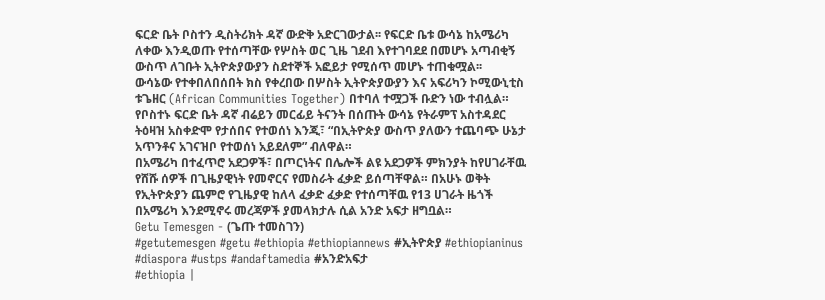ፍርድ ቤት ቦስተን ዲስትሪክት ዳኛ ውድቅ አድርገውታል፡፡ የፍርድ ቤቱ ውሳኔ ከአሜሪካ ለቀው እንዲወጡ የተሰጣቸው የሦስት ወር ጊዜ ገደብ እየተገባደደ በመሆኑ አጣብቂኝ ውስጥ ለገቡት ኢትዮጵያውያን ስደተኞች አፎይታ የሚሰጥ መሆኑ ተጠቁሟል፡፡
ውሳኔው የተቀበለበሰበት ክስ የቀረበው በሦስት ኢትዮጵያውያን እና አፍሪካን ኮሚውኒቲስ ቱጌዘር (African Communities Together) በተባለ ተሟጋች ቡድን ነው ተብሏል።
የቦስተኑ ፍርድ ቤት ዳኛ ብሬይን መርፊይ ትናንት በሰጡት ውሳኔ የትራምፕ አስተዳደር ትዕዛዝ አስቀድሞ የታሰበና የተወሰነ እንጂ፣ “በኢትዮጵያ ውስጥ ያለውን ተጨባጭ ሁኔታ አጥንቶና አገናዝቦ የተወሰነ አይደለም” ብለዋል።
በአሜሪካ በተፈጥሮ አደጋዎች፣ በጦርነትና በሌሎች ልዩ አደጋዎች ምክንያት ከየሀገራቸዉ የሸሹ ሰዎች በጊዜያዊነት የመኖርና የመስራት ፈቃድ ይሰጣቸዋል። በአሁኑ ወቅት የኢትዮጵያን ጨምሮ የጊዜያዊ ከለላ ፈቃድ ፈቃድ የተሰጣቸዉ የ13 ሀገራት ዜጎች በአሜሪካ እንደሚኖሩ መረጃዎች ያመላክታሉ ሲል አንድ አፍታ ዘግቧል።
Getu Temesgen - (ጌጡ ተመስገን)
#getutemesgen #getu #ethiopia #ethiopiannews #ኢትዮጵያ #ethiopianinus #diaspora #ustps #andaftamedia #አንድአፍታ
#ethiopia |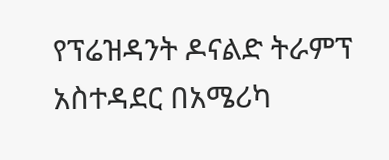የፕሬዝዳንት ዶናልድ ትራምፕ አስተዳደር በአሜሪካ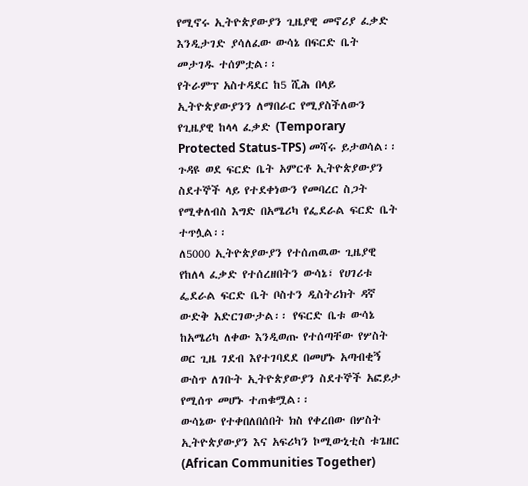የሚኖሩ ኢትዮጵያውያን ጊዜያዊ መኖሪያ ፈቃድ እንዲታገድ ያሳለፈው ውሳኔ በፍርድ ቤት መታገዱ ተሰምቷል፡፡
የትራምፕ አስተዳደር ከ5 ሺሕ በላይ ኢትዮጵያውያንን ለማበራር የሚያስችለውን የጊዜያዊ ከላላ ፈቃድ (Temporary Protected Status-TPS) መሻሩ ይታወሳል፡፡ ጉዳዩ ወደ ፍርድ ቤት አምርቶ ኢትዮጵያውያን ስደተኞች ላይ የተደቀነውን የመባረር ስጋት የሚቀለብስ እግድ በአሜሪካ የፌደራል ፍርድ ቤት ተጥሏል፡፡
ለ5000 ኢትዮጵያውያን የተሰጠዉው ጊዜያዊ የከለላ ፈቃድ የተሰረዘበትን ውሳኔ፣ የሀገሪቱ ፌደራል ፍርድ ቤት ቦስተን ዲስትሪክት ዳኛ ውድቅ አድርገውታል፡፡ የፍርድ ቤቱ ውሳኔ ከአሜሪካ ለቀው እንዲወጡ የተሰጣቸው የሦስት ወር ጊዜ ገደብ እየተገባደደ በመሆኑ አጣብቂኝ ውስጥ ለገቡት ኢትዮጵያውያን ስደተኞች አፎይታ የሚሰጥ መሆኑ ተጠቁሟል፡፡
ውሳኔው የተቀበለበሰበት ክስ የቀረበው በሦስት ኢትዮጵያውያን እና አፍሪካን ኮሚውኒቲስ ቱጌዘር (African Communities Together)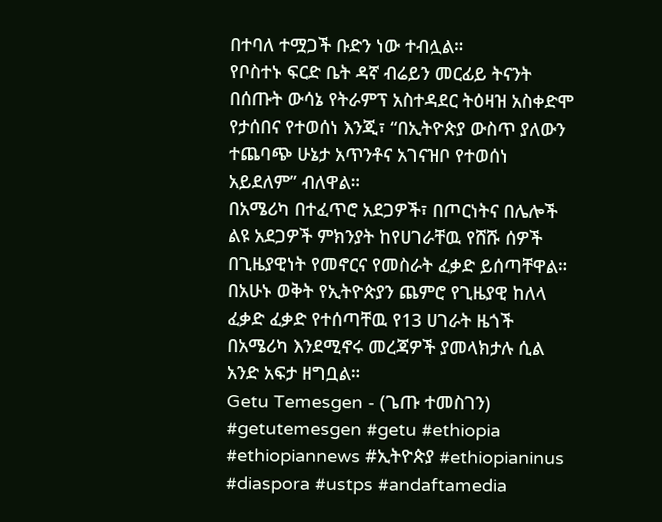በተባለ ተሟጋች ቡድን ነው ተብሏል።
የቦስተኑ ፍርድ ቤት ዳኛ ብሬይን መርፊይ ትናንት በሰጡት ውሳኔ የትራምፕ አስተዳደር ትዕዛዝ አስቀድሞ የታሰበና የተወሰነ እንጂ፣ “በኢትዮጵያ ውስጥ ያለውን ተጨባጭ ሁኔታ አጥንቶና አገናዝቦ የተወሰነ አይደለም” ብለዋል።
በአሜሪካ በተፈጥሮ አደጋዎች፣ በጦርነትና በሌሎች ልዩ አደጋዎች ምክንያት ከየሀገራቸዉ የሸሹ ሰዎች በጊዜያዊነት የመኖርና የመስራት ፈቃድ ይሰጣቸዋል። በአሁኑ ወቅት የኢትዮጵያን ጨምሮ የጊዜያዊ ከለላ ፈቃድ ፈቃድ የተሰጣቸዉ የ13 ሀገራት ዜጎች በአሜሪካ እንደሚኖሩ መረጃዎች ያመላክታሉ ሲል አንድ አፍታ ዘግቧል።
Getu Temesgen - (ጌጡ ተመስገን)
#getutemesgen #getu #ethiopia #ethiopiannews #ኢትዮጵያ #ethiopianinus #diaspora #ustps #andaftamedia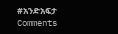#አንድአፍታ
Comments